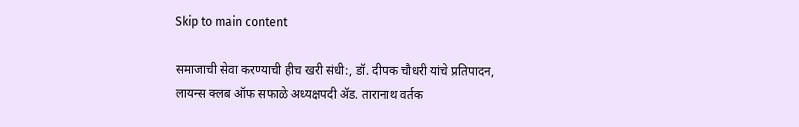Skip to main content

समाजाची सेवा करण्याची हीच खरी संधी:, डॉ. दीपक चौधरी यांचे प्रतिपादन, लायन्स क्लब ऑफ सफाळे अध्यक्षपदी ॲड. तारानाथ वर्तक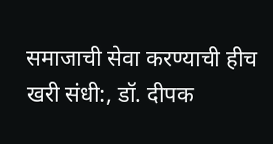समाजाची सेवा करण्याची हीच खरी संधी:, डॉ. दीपक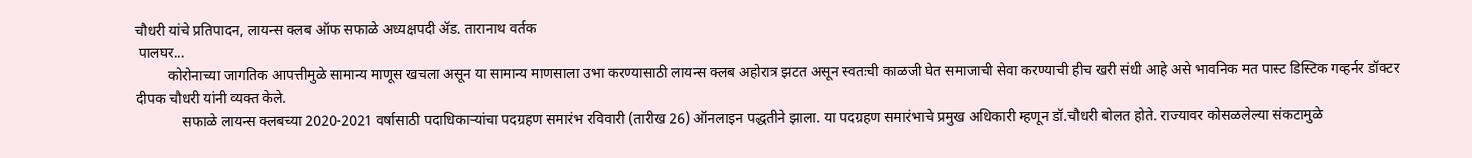चौधरी यांचे प्रतिपादन, लायन्स क्लब ऑफ सफाळे अध्यक्षपदी ॲड. तारानाथ वर्तक
 पालघर...
         कोरोनाच्या जागतिक आपत्तीमुळे सामान्य माणूस खचला असून या सामान्य माणसाला उभा करण्यासाठी लायन्स क्लब अहोरात्र झटत असून स्वतःची काळजी घेत समाजाची सेवा करण्याची हीच खरी संधी आहे असे भावनिक मत पास्ट डिस्टिक गव्हर्नर डॉक्टर दीपक चौधरी यांनी व्यक्त केले.
             सफाळे लायन्स क्लबच्या 2020-2021 वर्षासाठी पदाधिकाऱ्यांचा पदग्रहण समारंभ रविवारी (तारीख 26) ऑनलाइन पद्धतीने झाला. या पदग्रहण समारंभाचे प्रमुख अधिकारी म्हणून डॉ.चौधरी बोलत होते. राज्यावर कोसळलेल्या संकटामुळे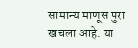सामान्य माणूस पुरा खचला आहे. या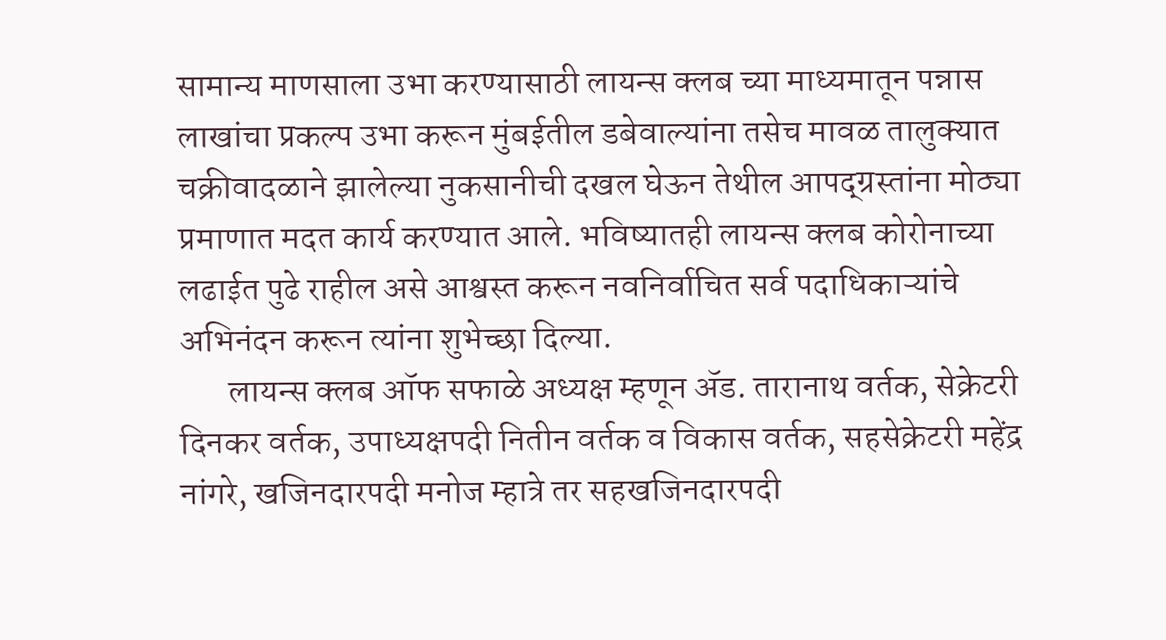सामान्य माणसाला उभा करण्यासाठी लायन्स क्लब च्या माध्यमातून पन्नास लाखांचा प्रकल्प उभा करून मुंबईतील डबेवाल्यांना तसेच मावळ तालुक्यात चक्रीवादळाने झालेल्या नुकसानीची दखल घेऊन तेथील आपद्ग्रस्तांना मोठ्या प्रमाणात मदत कार्य करण्यात आले. भविष्यातही लायन्स क्लब कोरोनाच्या लढाईत पुढे राहील असे आश्वस्त करून नवनिर्वाचित सर्व पदाधिकाऱ्यांचे अभिनंदन करून त्यांना शुभेच्छा दिल्या.
       लायन्स क्लब ऑफ सफाळे अध्यक्ष म्हणून ॲड. तारानाथ वर्तक, सेक्रेटरी दिनकर वर्तक, उपाध्यक्षपदी नितीन वर्तक व विकास वर्तक, सहसेक्रेटरी महेंद्र नांगरे, खजिनदारपदी मनोज म्हात्रे तर सहखजिनदारपदी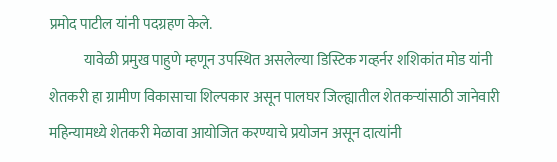प्रमोद पाटील यांनी पदग्रहण केले.
            यावेळी प्रमुख पाहुणे म्हणून उपस्थित असलेल्या डिस्टिक गव्हर्नर शशिकांत मोड यांनी शेतकरी हा ग्रामीण विकासाचा शिल्पकार असून पालघर जिल्ह्यातील शेतकऱ्यांसाठी जानेवारी महिन्यामध्ये शेतकरी मेळावा आयोजित करण्याचे प्रयोजन असून दात्यांनी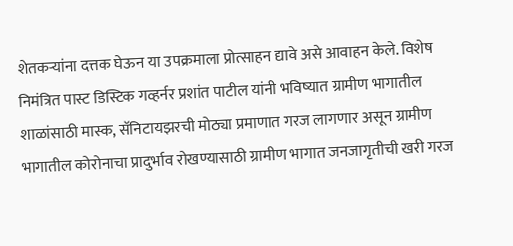शेतकऱ्यांना दत्तक घेऊन या उपक्रमाला प्रोत्साहन द्यावे असे आवाहन केले. विशेष निमंत्रित पास्ट डिस्टिक गव्हर्नर प्रशांत पाटील यांनी भविष्यात ग्रामीण भागातील शाळांसाठी मास्क, सॅनिटायझरची मोठ्या प्रमाणात गरज लागणार असून ग्रामीण भागातील कोरोनाचा प्रादुर्भाव रोखण्यासाठी ग्रामीण भागात जनजागृतीची खरी गरज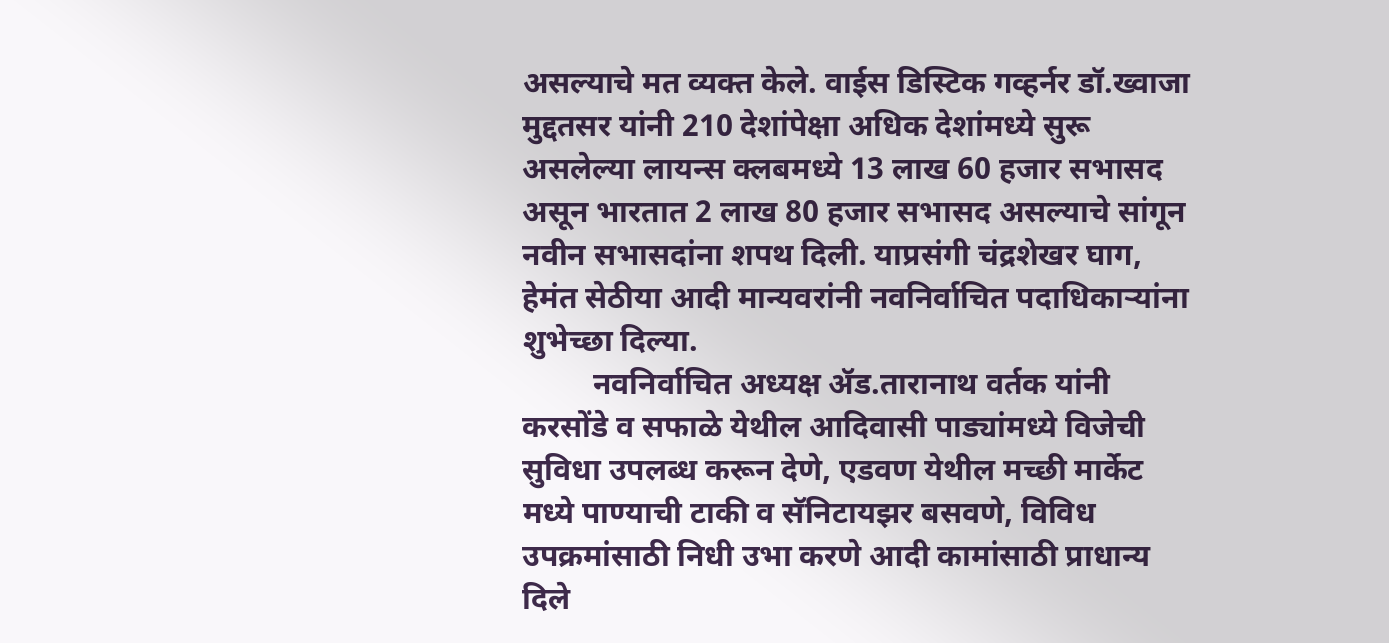असल्याचे मत व्यक्त केले. वाईस डिस्टिक गव्हर्नर डॉ.ख्वाजा मुद्दतसर यांनी 210 देशांपेक्षा अधिक देशांमध्ये सुरू असलेल्या लायन्स क्लबमध्ये 13 लाख 60 हजार सभासद असून भारतात 2 लाख 80 हजार सभासद असल्याचे सांगून नवीन सभासदांना शपथ दिली. याप्रसंगी चंद्रशेखर घाग, हेमंत सेठीया आदी मान्यवरांनी नवनिर्वाचित पदाधिकाऱ्यांना शुभेच्छा दिल्या.
         नवनिर्वाचित अध्यक्ष ॲड.तारानाथ वर्तक यांनी करसोंडे व सफाळे येथील आदिवासी पाड्यांमध्ये विजेची सुविधा उपलब्ध करून देणे, एडवण येथील मच्छी मार्केट मध्ये पाण्याची टाकी व सॅनिटायझर बसवणे, विविध उपक्रमांसाठी निधी उभा करणे आदी कामांसाठी प्राधान्य दिले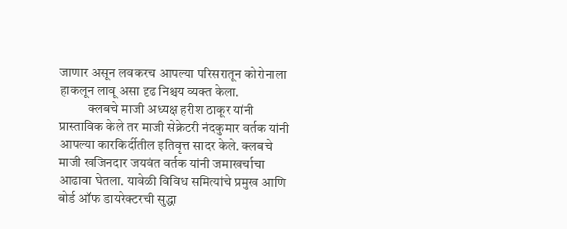जाणार असून लवकरच आपल्या परिसरातून कोरोनाला हाकलून लावू असा दृढ निश्चय व्यक्त केला.
           क्लबचे माजी अध्यक्ष हरीश ठाकूर यांनी प्रास्ताविक केले तर माजी सेक्रेटरी नंदकुमार वर्तक यांनी आपल्या कारकिर्दीतील इतिवृत्त सादर केले. क्लबचे माजी खजिनदार जयवंत वर्तक यांनी जमाखर्चाचा आढावा घेतला. यावेळी विविध समित्यांचे प्रमुख आणि बोर्ड ऑफ डायरेक्टरची सुद्धा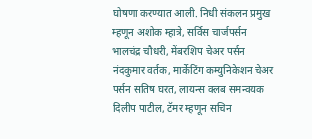घोषणा करण्यात आली. निधी संकलन प्रमुख म्हणून अशोक म्हात्रे, सर्विस चार्जपर्सन भालचंद्र चौधरी, मेंबरशिप चेअर पर्सन नंदकुमार वर्तक, मार्केटिंग कम्युनिकेशन चेअर पर्सन सतिष घरत, लायन्स क्लब समन्वयक दिलीप पाटील, टॅमर म्हणून सचिन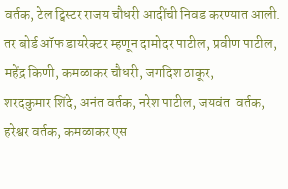वर्तक, टेल ट्विस्टर राजय चौधरी आदींची निवड करण्यात आली. तर बोर्ड ऑफ डायरेक्टर म्हणून दामोदर पाटील, प्रवीण पाटील, महेंद्र किणी, कमळाकर चौधरी, जगदिश ठाकूर,
शरदकुमार शिंदे, अनंत वर्तक, नरेश पाटील, जयवंत  वर्तक, हरेश्वर वर्तक, कमळाकर एस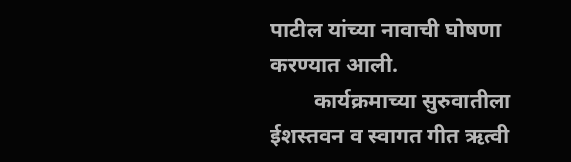पाटील यांच्या नावाची घोषणा करण्यात आली.
        कार्यक्रमाच्या सुरुवातीला ईशस्तवन व स्वागत गीत ऋत्वी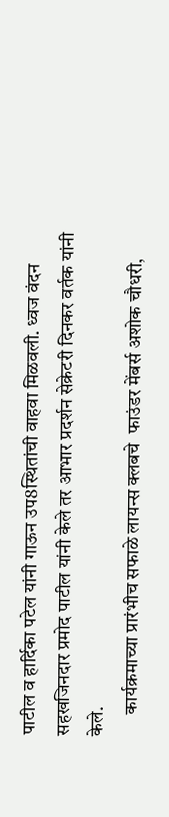पाटील व हार्दिका पटेल यांनी गाऊन उप8स्थितांची वाहवा मिळवली. ध्वज वंदन सहखजिनदार प्रमोद पाटील यांनी केले तर आभार प्रदर्शन सेक्रेटरी दिनकर वर्तक यांनी केले.
      कार्यक्रमाच्या प्रारंभीच सफाळे लायन्स क्लबचे  फाउंडर मेंबर्स अशोक चौधरी,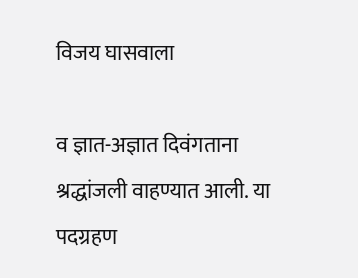विजय घासवाला

व ज्ञात-अज्ञात दिवंगताना श्रद्धांजली वाहण्यात आली. या पदग्रहण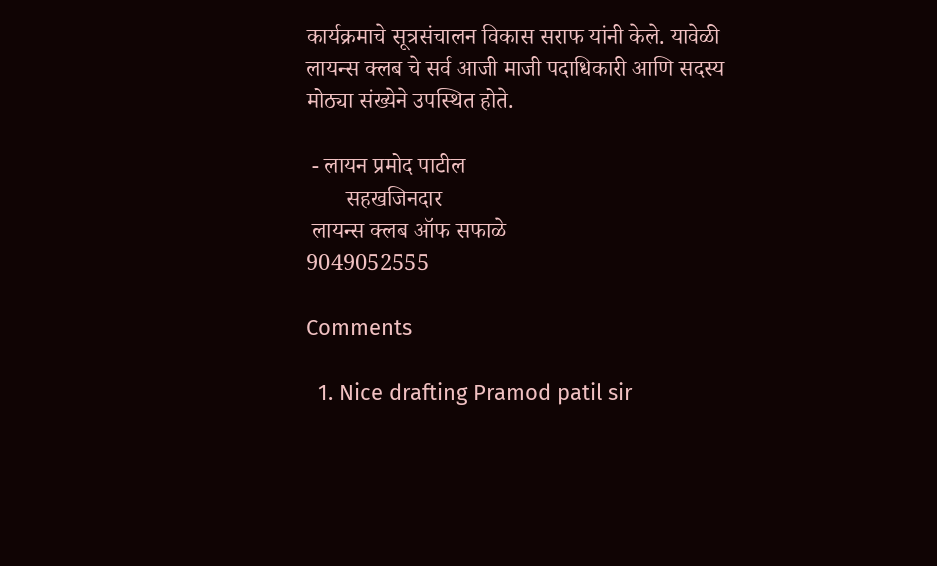कार्यक्रमाचे सूत्रसंचालन विकास सराफ यांनी केले. यावेळी लायन्स क्लब चे सर्व आजी माजी पदाधिकारी आणि सदस्य मोठ्या संख्येने उपस्थित होते.

 - लायन प्रमोद पाटील
       सहखजिनदार
 लायन्स क्लब ऑफ सफाळे
9049052555

Comments

  1. Nice drafting Pramod patil sir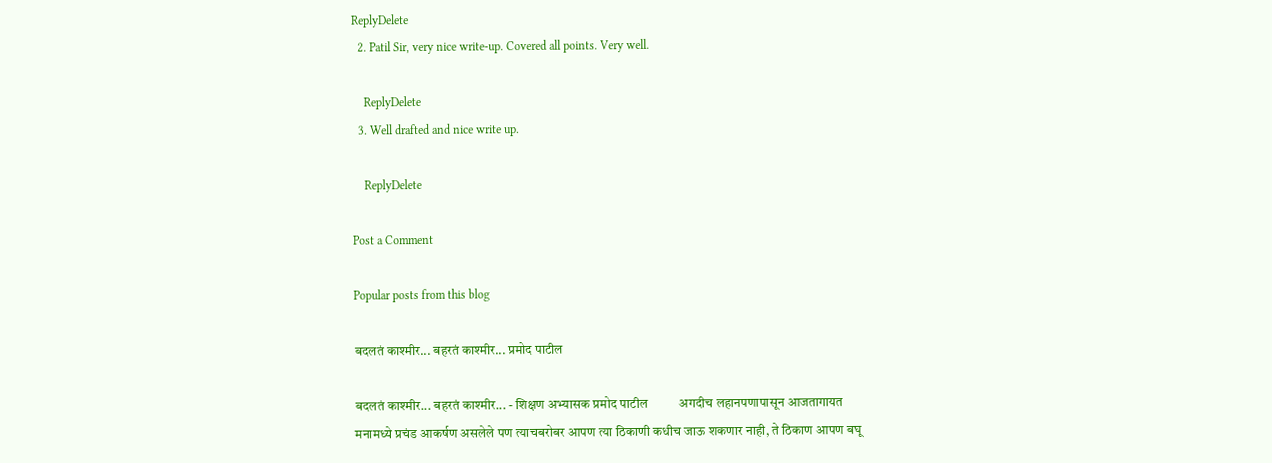ReplyDelete
  2. Patil Sir, very nice write-up. Covered all points. Very well.

    ReplyDelete
  3. Well drafted and nice write up.

    ReplyDelete

Post a Comment

Popular posts from this blog

बदलतं काश्मीर... बहरतं काश्मीर... प्रमोद पाटील

बदलतं काश्मीर... बहरतं काश्मीर... - शिक्षण अभ्यासक प्रमोद पाटील          अगदीच लहानपणापासून आजतागायत मनामध्ये प्रचंड आकर्षण असलेले पण त्याचबरोबर आपण त्या ठिकाणी कधीच जाऊ शकणार नाही, ते ठिकाण आपण बघू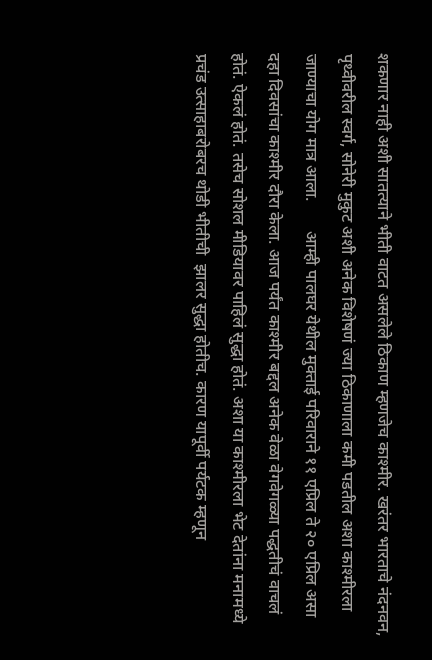शकणार नाही अशी सातत्याने भीती वाटत असलेले ठिकाण म्हणजेच काश्मीर. खरंतर भारताचे नंदनवन, पृथ्वीवरील स्वर्ग, सोनेरी मुकुट अशी अनेक विशेषणं ज्या ठिकाणाला कमी पडतील अशा काश्मीरला जाण्याचा योग मात्र आला.       आम्ही पालघर येथील मुक्ताई परिवाराने ११ एप्रिल ते २० एप्रिल असा दहा दिवसांचा काश्मीर दौरा केला. आज पर्यंत काश्मीर बद्दल अनेक वेळा वेगवेगळ्या पद्धतीचं वाचलं होतं. ऐकलं होतं. तसेच सोशल मीडियावर पाहिलं सुद्धा होतं. अशा या काश्मीरला भेट देतांना मनामध्ये प्रचंड उत्साहाबरोबरच थोडी भीतीची  झालर सुद्धा होतीच. कारण यापूर्वी पर्यटक म्हणून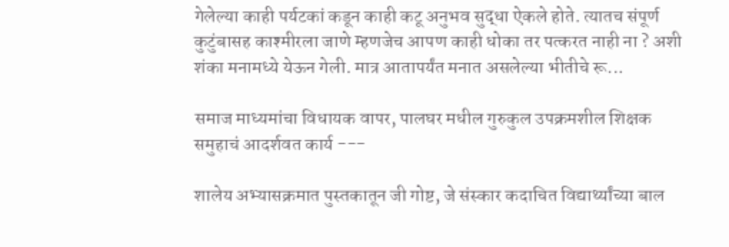गेलेल्या काही पर्यटकां कडून काही कटू अनुभव सुद्धा ऐकले होते. त्यातच संपूर्ण कुटुंबासह काश्मीरला जाणे म्हणजेच आपण काही धोका तर पत्करत नाही ना ? अशी शंका मनामध्ये येऊन गेली. मात्र आतापर्यंत मनात असलेल्या भीतीचे रू...

समाज माध्यमांचा विधायक वापर, पालघर मधील गुरुकुल उपक्रमशील शिक्षक समुहाचं आदर्शवत कार्य ---

शालेय अभ्यासक्रमात पुस्तकातून जी गोष्ट, जे संस्कार कदाचित विद्यार्थ्यांच्या बाल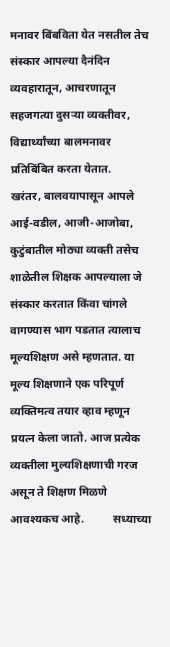मनावर बिंबविता येत नसतील तेच संस्कार आपल्या दैनंदिन व्यवहारातून, आचरणातून सहजगत्या दुसऱ्या व्यक्तीवर, विद्यार्थ्यांच्या बालमनावर प्रतिबिंबित करता येतात.     खरंतर, बालवयापासून आपले आई-वडील, आजी-आजोबा, कुटुंबातील मोठ्या व्यक्ती तसेच शाळेतील शिक्षक आपल्याला जे संस्कार करतात किंवा चांगले वागण्यास भाग पडतात त्यालाच मूल्यशिक्षण असे म्हणतात. या मूल्य शिक्षणाने एक परिपूर्ण व्यक्तिमत्व तयार व्हाव म्हणून प्रयत्न केला जातो. आज प्रत्येक व्यक्तीला मुल्यशिक्षणाची गरज असून ते शिक्षण मिळणे आवश्यकच आहे.          सध्याच्या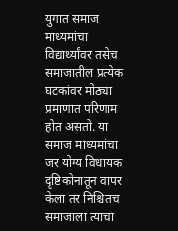युगात समाज माध्यमांचा विद्यार्थ्यांवर तसेच समाजातील प्रत्येक घटकांवर मोठ्या प्रमाणात परिणाम होत असतो. या समाज माध्यमांचा जर योग्य विधायक दृष्टिकोनातून वापर केला तर निश्चितच समाजाला त्याचा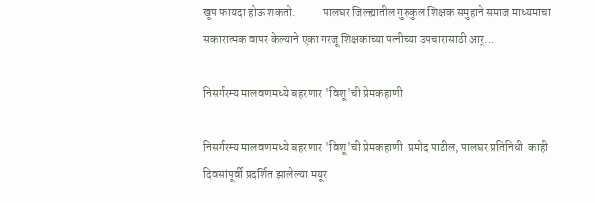खूप फायदा होऊ शकतो.            पालघर जिल्ह्यातील गुरुकुल शिक्षक समुहाने समाज माध्यमाचा सकारात्मक वापर केल्याने एका गरजू शिक्षकाच्या पत्नीच्या उपचारासाठी आर्...

निसर्गरम्य मालवणमध्ये बहरणार 'विशू'ची प्रेमकहाणी

निसर्गरम्य मालवणमध्ये बहरणार 'विशू'ची प्रेमकहाणी  प्रमोद पाटील, पालघर प्रतिनिधी  काही दिवसांपूर्वी प्रदर्शित झालेल्या मयूर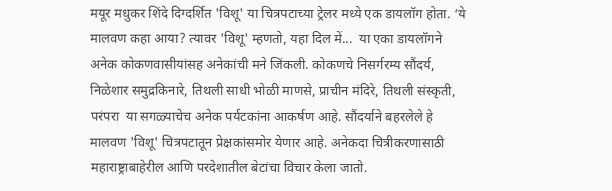मयूर मधुकर शिंदे दिग्दर्शित 'विशू' या चित्रपटाच्या ट्रेलर मध्ये एक डायलॉग होता. ‘ये मालवण कहा आया? त्यावर 'विशू' म्हणतो, यहा दिल में...  या एका डायलॉगने अनेक कोकणवासीयांसह अनेकांची मने जिंकली. कोकणचे निसर्गरम्य सौंदर्य, निळेशार समुद्रकिनारे, तिथली साधी भोळी माणसे, प्राचीन मंदिरे, तिथली संस्कृती, परंपरा  या सगळ्याचेच अनेक पर्यटकांना आकर्षण आहे. सौंदर्याने बहरलेले हे मालवण 'विशू' चित्रपटातून प्रेक्षकांसमोर येणार आहे. अनेकदा चित्रीकरणासाठी महाराष्ट्राबाहेरील आणि परदेशातील बेटांचा विचार केला जातो.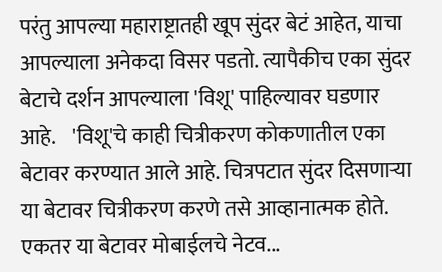परंतु आपल्या महाराष्ट्रातही खूप सुंदर बेटं आहेत, याचा आपल्याला अनेकदा विसर पडतो. त्यापैकीच एका सुंदर बेटाचे दर्शन आपल्याला 'विशू' पाहिल्यावर घडणार आहे.    'विशू'चे काही चित्रीकरण कोकणातील एका बेटावर करण्यात आले आहे. चित्रपटात सुंदर दिसणाऱ्या या बेटावर चित्रीकरण करणे तसे आव्हानात्मक होते. एकतर या बेटावर मोबाईलचे नेटव...